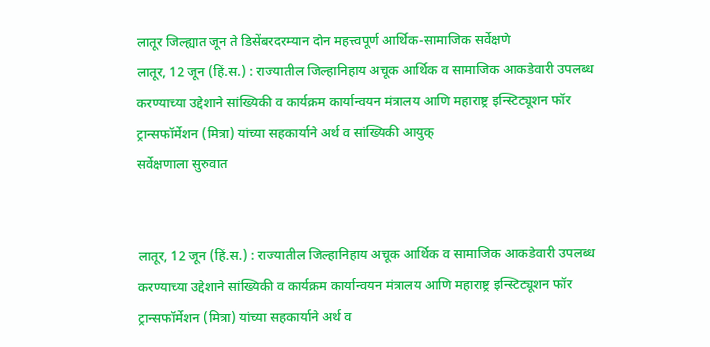लातूर जिल्ह्यात जून ते डिसेंबरदरम्यान दोन महत्त्वपूर्ण आर्थिक-सामाजिक सर्वेक्षणे
लातूर, 12 जून (हिं.स.) : राज्यातील जिल्हानिहाय अचूक आर्थिक व सामाजिक आकडेवारी उपलब्ध करण्याच्या उद्देशाने सांख्यिकी व कार्यक्रम कार्यान्वयन मंत्रालय आणि महाराष्ट्र इन्स्टिट्यूशन फॉर ट्रान्सफॉर्मेशन (मित्रा) यांच्या सहकार्याने अर्थ व सांख्यिकी आयुक्
सर्वेक्षणाला सुरुवात


लातूर, 12 जून (हिं.स.) : राज्यातील जिल्हानिहाय अचूक आर्थिक व सामाजिक आकडेवारी उपलब्ध करण्याच्या उद्देशाने सांख्यिकी व कार्यक्रम कार्यान्वयन मंत्रालय आणि महाराष्ट्र इन्स्टिट्यूशन फॉर ट्रान्सफॉर्मेशन (मित्रा) यांच्या सहकार्याने अर्थ व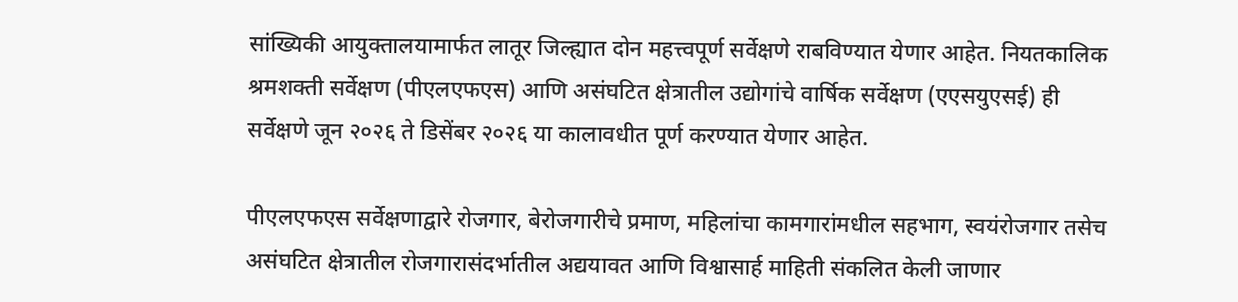सांख्यिकी आयुक्तालयामार्फत लातूर जिल्ह्यात दोन महत्त्वपूर्ण सर्वेक्षणे राबविण्यात येणार आहेत. नियतकालिक श्रमशक्ती सर्वेक्षण (पीएलएफएस) आणि असंघटित क्षेत्रातील उद्योगांचे वार्षिक सर्वेक्षण (एएसयुएसई) ही सर्वेक्षणे जून २०२६ ते डिसेंबर २०२६ या कालावधीत पूर्ण करण्यात येणार आहेत.

पीएलएफएस सर्वेक्षणाद्वारे रोजगार, बेरोजगारीचे प्रमाण, महिलांचा कामगारांमधील सहभाग, स्वयंरोजगार तसेच असंघटित क्षेत्रातील रोजगारासंदर्भातील अद्ययावत आणि विश्वासार्ह माहिती संकलित केली जाणार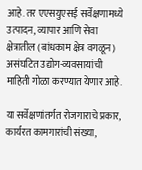आहे. तर एएसयुएसई सर्वेक्षणामध्ये उत्पादन, व्यापार आणि सेवा क्षेत्रातील (बांधकाम क्षेत्र वगळून) असंघटित उद्योग-व्यवसायांची माहिती गोळा करण्यात येणार आहे.

या सर्वेक्षणांतर्गत रोजगाराचे प्रकार, कार्यरत कामगारांची संख्या,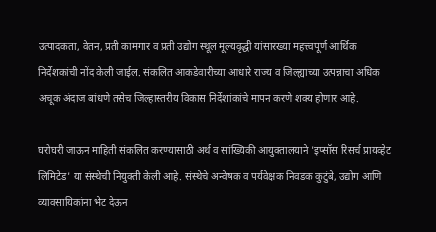उत्पादकता, वेतन, प्रती कामगार व प्रती उद्योग स्थूल मूल्यवृद्धी यांसारख्या महत्त्वपूर्ण आर्थिक निर्देशकांची नोंद केली जाईल. संकलित आकडेवारीच्या आधारे राज्य व जिल्ह्याच्या उत्पन्नाचा अधिक अचूक अंदाज बांधणे तसेच जिल्हास्तरीय विकास निर्देशांकांचे मापन करणे शक्य होणार आहे.

घरोघरी जाऊन माहिती संकलित करण्यासाठी अर्थ व सांख्यिकी आयुक्तालयाने 'इप्सॉस रिसर्च प्रायव्हेट लिमिटेड' या संस्थेची नियुक्ती केली आहे. संस्थेचे अन्वेषक व पर्यवेक्षक निवडक कुटुंबे, उद्योग आणि व्यावसायिकांना भेट देऊन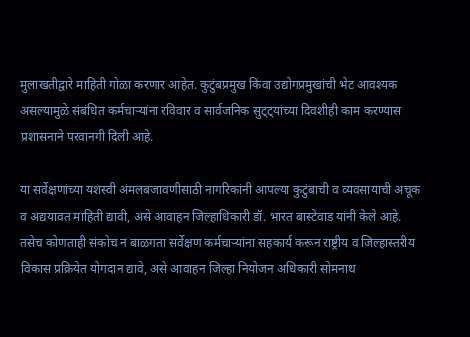मुलाखतीद्वारे माहिती गोळा करणार आहेत. कुटुंबप्रमुख किंवा उद्योगप्रमुखांची भेट आवश्यक असल्यामुळे संबंधित कर्मचाऱ्यांना रविवार व सार्वजनिक सुट्ट्यांच्या दिवशीही काम करण्यास प्रशासनाने परवानगी दिली आहे.

या सर्वेक्षणांच्या यशस्वी अंमलबजावणीसाठी नागरिकांनी आपल्या कुटुंबाची व व्यवसायाची अचूक व अद्ययावत माहिती द्यावी, असे आवाहन जिल्हाधिकारी डॉ. भारत बास्टेवाड यांनी केले आहे. तसेच कोणताही संकोच न बाळगता सर्वेक्षण कर्मचाऱ्यांना सहकार्य करून राष्ट्रीय व जिल्हास्तरीय विकास प्रक्रियेत योगदान द्यावे, असे आवाहन जिल्हा नियोजन अधिकारी सोमनाथ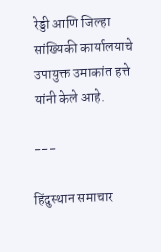रेड्डी आणि जिल्हा सांख्यिकी कार्यालयाचे उपायुक्त उमाकांत हत्ते यांनी केले आहे.

---

हिंदुस्थान समाचार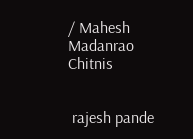/ Mahesh Madanrao Chitnis


 rajesh pande